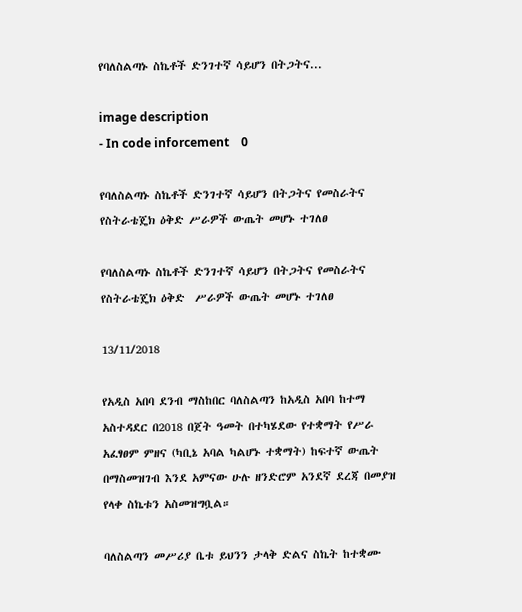የባለስልጣኑ ስኬቶች ድንገተኛ ሳይሆን በትጋትና...

image description
- In code inforcement    0

የባለስልጣኑ ስኬቶች ድንገተኛ ሳይሆን በትጋትና የመስራትና የስትራቴጄክ ዕቅድ ሥራዎች ውጤት መሆኑ ተገለፀ

የባለስልጣኑ ስኬቶች ድንገተኛ ሳይሆን በትጋትና የመስራትና የስትራቴጄክ ዕቅድ  ሥራዎች ውጤት መሆኑ ተገለፀ

13/11/2018

የአዲስ አበባ ደንብ ማስከበር ባለስልጣን ከአዲስ አበባ ከተማ አስተዳደር በ2018 በጀት ዓመት በተካሄደው የተቋማት የሥራ አፈፃፀም ምዘና (ካቢኔ አባል ካልሆኑ ተቋማት) ከፍተኛ ውጤት በማስመዝገብ እንደ አምናው ሁሉ ዘንድሮም አንደኛ ደረጃ በመያዝ የላቀ ስኬቱን አስመዝግቧል።

ባለስልጣን መሥሪያ ቤቱ ይህንን ታላቅ ድልና ስኬት ከተቋሙ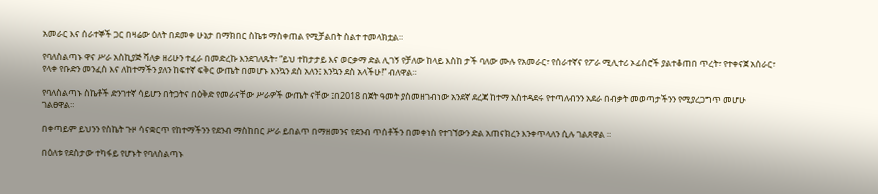አመራር እና ሰራተኞች ጋር በዛሬው ዕለት በደመቀ ሁኔታ በማክበር ስኬቱ ማስቀጠል የሚቻልበት ስልተ ተመላክቷል።

የባለስልጣኑ ዋና ሥራ አስኪያጅ ሻለቃ ዘሪሁን ተፈራ በመድረኩ እንደገለጹት፣ “ይህ ተከታታይ እና ወርቃማ ድል ሊገኝ የቻለው ከላይ እስከ ታች ባለው ሙሉ የአመራር፣ የሰራተኛና የፖራ ሚሊተሪ ኦፊሰሮች ያልተቆጠበ ጥረት፣ የተቀናጀ አሰራር፣ የላቀ የቡድን መንፈስ እና ለከተማችን ያለን ከፍተኛ ፍቅር ውጤት በመሆኑ እንኳን ደስ አለን፤ እንኳን ደስ አላችሁ!” ብለዋል።

የባለስልጣኑ ስኬቶች ድንገተኛ ሳይሆን በትጋትና በዕቅድ የመራናቸው ሥራዎች ውጤት ናቸው ፤በ2018 በጀት ዓመት ያስመዘገብነው አንደኛ ደረጃ ከተማ አስተዳደሩ የተጣለብንን አደራ በብቃት መወጣታችንን የሚያረጋግጥ መሆሁ ገልፀዋል።

በቀጣይም ይህንን የስኬት ጉዞ ሳናቋርጥ የከተማችንን የደንብ ማስከበር ሥራ ይበልጥ በማዘመንና የደንብ ጥሰቶችን በመቀነስ የተገኘውን ድል አጠናክረን እንቀጥላለን ሲሉ ገልጸዋል ።

በዕለቱ የደስታው ተካፋይ የሆኑት የባለስልጣኑ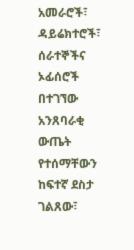አመራሮች፣ ዳይሬክተሮች፣ ሰራተኞችና ኦፊሰሮች በተገኘው አንጸባራቂ ውጤት የተሰማቸውን ከፍተኛ ደስታ ገልጸው፣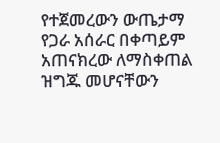የተጀመረውን ውጤታማ የጋራ አሰራር በቀጣይም አጠናክረው ለማስቀጠል ዝግጁ መሆናቸውን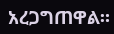አረጋግጠዋል።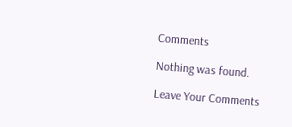Comments

Nothing was found.

Leave Your Comments